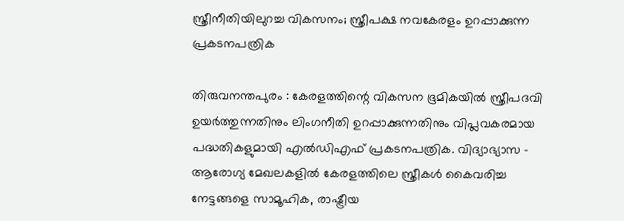സ്ത്രീനീതിയിലുറച്ച വികസനം; സ്ത്രീപക്ഷ നവകേരളം ഉറപ്പാക്കുന്ന പ്രകടനപത്രിക

തിരുവനന്തപുരം : കേരളത്തിന്റെ വികസന ഭൂമികയിൽ സ്ത്രീപദവി ഉയർത്തുന്നതിനും ലിംഗനീതി ഉറപ്പാക്കുന്നതിനും വിപ്ലവകരമായ പദ്ധതികളുമായി എൽഡിഎഫ് പ്രകടനപത്രിക. വിദ്യാഭ്യാസ - ആരോഗ്യ മേഖലകളിൽ കേരളത്തിലെ സ്ത്രീകൾ കൈവരിച്ച നേട്ടങ്ങളെ സാമൂഹിക, രാഷ്ട്രീയ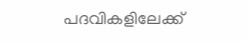പദവികളിലേക്ക്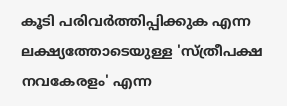കൂടി പരിവർത്തിപ്പിക്കുക എന്ന ലക്ഷ്യത്തോടെയുള്ള 'സ്ത്രീപക്ഷ നവകേരളം' എന്ന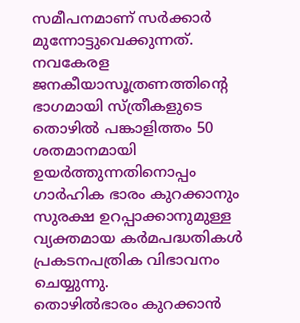സമീപനമാണ് സർക്കാർ മുന്നോട്ടുവെക്കുന്നത്.
നവകേരള ജനകീയാസൂത്രണത്തിന്റെ ഭാഗമായി സ്ത്രീകളുടെ തൊഴിൽ പങ്കാളിത്തം 50 ശതമാനമായി ഉയർത്തുന്നതിനൊപ്പം ഗാർഹിക ഭാരം കുറക്കാനും സുരക്ഷ ഉറപ്പാക്കാനുമുള്ള വ്യക്തമായ കർമപദ്ധതികൾ പ്രകടനപത്രിക വിഭാവനം ചെയ്യുന്നു.
തൊഴിൽഭാരം കുറക്കാൻ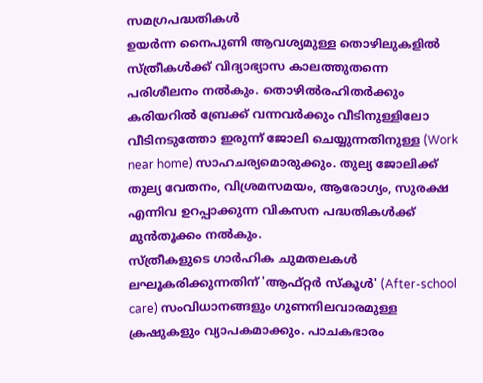സമഗ്രപദ്ധതികൾ
ഉയർന്ന നൈപുണി ആവശ്യമുള്ള തൊഴിലുകളിൽ സ്ത്രീകൾക്ക് വിദ്യാഭ്യാസ കാലത്തുതന്നെ പരിശീലനം നൽകും. തൊഴിൽരഹിതർക്കും കരിയറിൽ ബ്രേക്ക് വന്നവർക്കും വീടിനുള്ളിലോ വീടിനടുത്തോ ഇരുന്ന് ജോലി ചെയ്യുന്നതിനുള്ള (Work near home) സാഹചര്യമൊരുക്കും. തുല്യ ജോലിക്ക് തുല്യ വേതനം, വിശ്രമസമയം, ആരോഗ്യം, സുരക്ഷ എന്നിവ ഉറപ്പാക്കുന്ന വികസന പദ്ധതികൾക്ക് മുൻതൂക്കം നൽകും.
സ്ത്രീകളുടെ ഗാർഹിക ചുമതലകൾ ലഘൂകരിക്കുന്നതിന് 'ആഫ്റ്റർ സ്കൂൾ' (After-school care) സംവിധാനങ്ങളും ഗുണനിലവാരമുള്ള ക്രഷുകളും വ്യാപകമാക്കും. പാചകഭാരം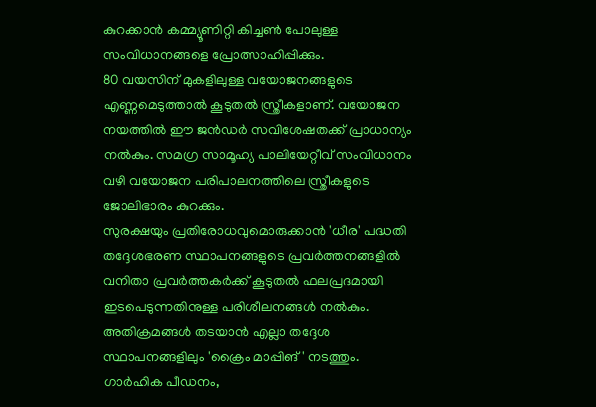കുറക്കാൻ കമ്മ്യൂണിറ്റി കിച്ചൺ പോലുള്ള സംവിധാനങ്ങളെ പ്രോത്സാഹിപ്പിക്കും.
80 വയസിന് മുകളിലുള്ള വയോജനങ്ങളുടെ എണ്ണമെടുത്താൽ കൂടുതൽ സ്ത്രീകളാണ്. വയോജന നയത്തിൽ ഈ ജൻഡർ സവിശേഷതക്ക് പ്രാധാന്യം നൽകും. സമഗ്ര സാമൂഹ്യ പാലിയേറ്റീവ് സംവിധാനം വഴി വയോജന പരിപാലനത്തിലെ സ്ത്രീകളുടെ ജോലിഭാരം കുറക്കും.
സുരക്ഷയും പ്രതിരോധവുമൊരുക്കാൻ 'ധീര' പദ്ധതി
തദ്ദേശഭരണ സ്ഥാപനങ്ങളുടെ പ്രവർത്തനങ്ങളിൽ വനിതാ പ്രവർത്തകർക്ക് കൂടുതൽ ഫലപ്രദമായി ഇടപെടുന്നതിനുള്ള പരിശീലനങ്ങൾ നൽകും. അതിക്രമങ്ങൾ തടയാൻ എല്ലാ തദ്ദേശ സ്ഥാപനങ്ങളിലും 'ക്രൈം മാപ്പിങ്' നടത്തും.
ഗാർഹിക പീഡനം,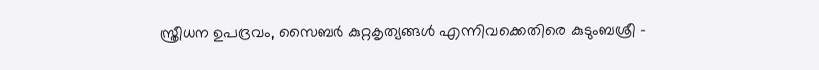സ്ത്രീധന ഉപദ്രവം, സൈബർ കുറ്റകൃത്യങ്ങൾ എന്നിവക്കെതിരെ കുടുംബശ്രീ -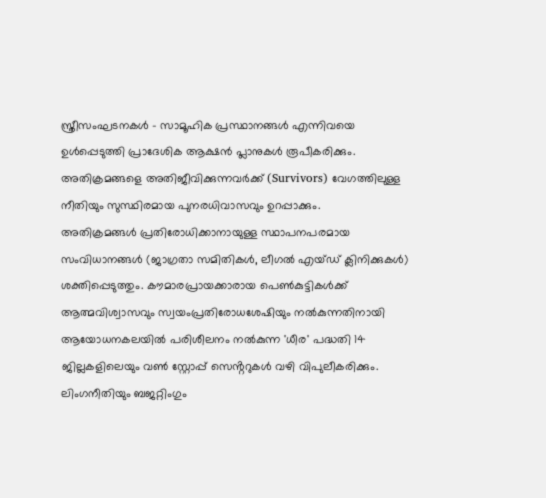സ്ത്രീസംഘടനകൾ - സാമൂഹിക പ്രസ്ഥാനങ്ങൾ എന്നിവയെ ഉൾപ്പെടുത്തി പ്രാദേശിക ആക്ഷൻ പ്ലാനുകൾ രൂപീകരിക്കും. അതിക്രമങ്ങളെ അതിജീവിക്കുന്നവർക്ക് (Survivors) വേഗത്തിലുള്ള നീതിയും സുസ്ഥിരമായ പുനരധിവാസവും ഉറപ്പാക്കും.
അതിക്രമങ്ങൾ പ്രതിരോധിക്കാനായുള്ള സ്ഥാപനപരമായ സംവിധാനങ്ങൾ (ജാഗ്രതാ സമിതികൾ, ലീഗൽ എയ്ഡ് ക്ലിനിക്കുകൾ) ശക്തിപ്പെടുത്തും. കൗമാരപ്രായക്കാരായ പെൺകുട്ടികൾക്ക് ആത്മവിശ്വാസവും സ്വയംപ്രതിരോധശേഷിയും നൽകുന്നതിനായി ആയോധനകലയിൽ പരിശീലനം നൽകുന്ന 'ധീര' പദ്ധതി 14 ജില്ലകളിലെയും വൺ സ്റ്റോപ്പ് സെൻ്ററുകൾ വഴി വിപുലീകരിക്കും.
ലിംഗനീതിയും ബജറ്റിംഗും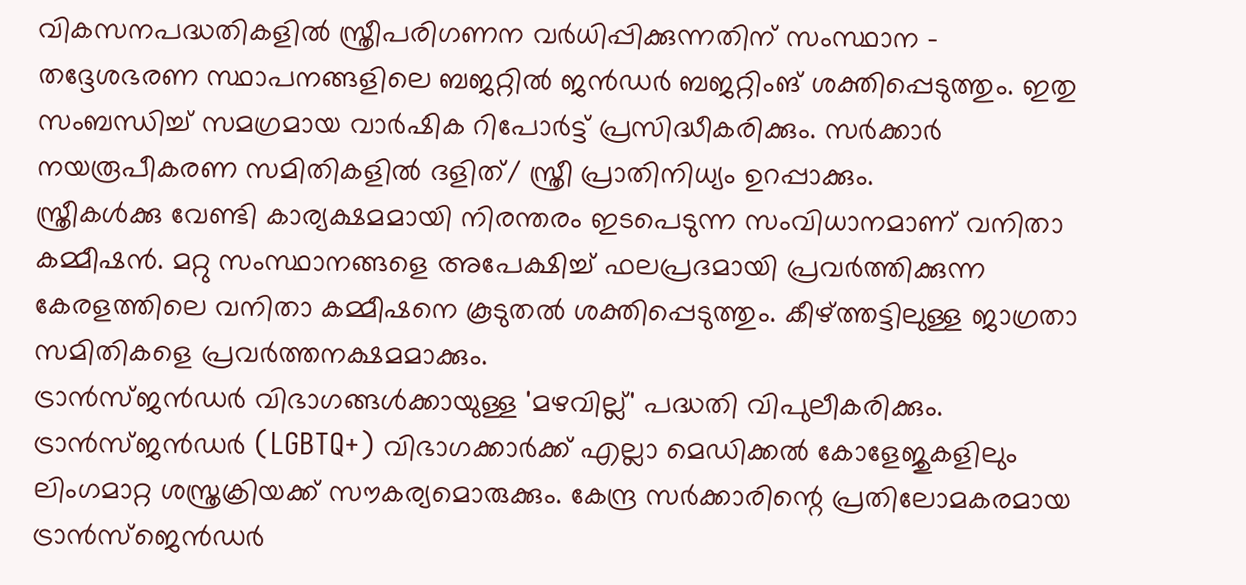വികസനപദ്ധതികളിൽ സ്ത്രീപരിഗണന വർധിപ്പിക്കുന്നതിന് സംസ്ഥാന - തദ്ദേശഭരണ സ്ഥാപനങ്ങളിലെ ബജറ്റിൽ ജൻഡർ ബജറ്റിംങ് ശക്തിപ്പെടുത്തും. ഇതു സംബന്ധിച്ച് സമഗ്രമായ വാർഷിക റിപോർട്ട് പ്രസിദ്ധീകരിക്കും. സർക്കാർ നയരൂപീകരണ സമിതികളിൽ ദളിത്/ സ്ത്രീ പ്രാതിനിധ്യം ഉറപ്പാക്കും.
സ്ത്രീകൾക്കു വേണ്ടി കാര്യക്ഷമമായി നിരന്തരം ഇടപെടുന്ന സംവിധാനമാണ് വനിതാ കമ്മീഷൻ. മറ്റു സംസ്ഥാനങ്ങളെ അപേക്ഷിച്ച് ഫലപ്രദമായി പ്രവർത്തിക്കുന്ന കേരളത്തിലെ വനിതാ കമ്മീഷനെ കൂടുതൽ ശക്തിപ്പെടുത്തും. കീഴ്ത്തട്ടിലുള്ള ജാഗ്രതാ സമിതികളെ പ്രവർത്തനക്ഷമമാക്കും.
ട്രാൻസ്ജൻഡർ വിഭാഗങ്ങൾക്കായുള്ള 'മഴവില്ല്' പദ്ധതി വിപുലീകരിക്കും. ട്രാൻസ്ജൻഡർ (LGBTQ+) വിഭാഗക്കാർക്ക് എല്ലാ മെഡിക്കൽ കോളേജുകളിലും ലിംഗമാറ്റ ശസ്ത്രക്രിയക്ക് സൗകര്യമൊരുക്കും. കേന്ദ്ര സർക്കാരിന്റെ പ്രതിലോമകരമായ ട്രാൻസ്ജെൻഡർ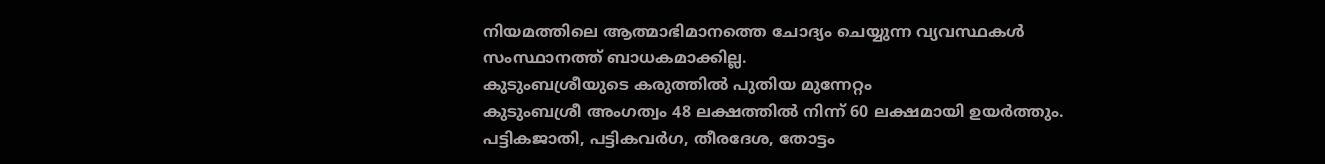നിയമത്തിലെ ആത്മാഭിമാനത്തെ ചോദ്യം ചെയ്യുന്ന വ്യവസ്ഥകൾ സംസ്ഥാനത്ത് ബാധകമാക്കില്ല.
കുടുംബശ്രീയുടെ കരുത്തിൽ പുതിയ മുന്നേറ്റം
കുടുംബശ്രീ അംഗത്വം 48 ലക്ഷത്തിൽ നിന്ന് 60 ലക്ഷമായി ഉയർത്തും. പട്ടികജാതി, പട്ടികവർഗ, തീരദേശ, തോട്ടം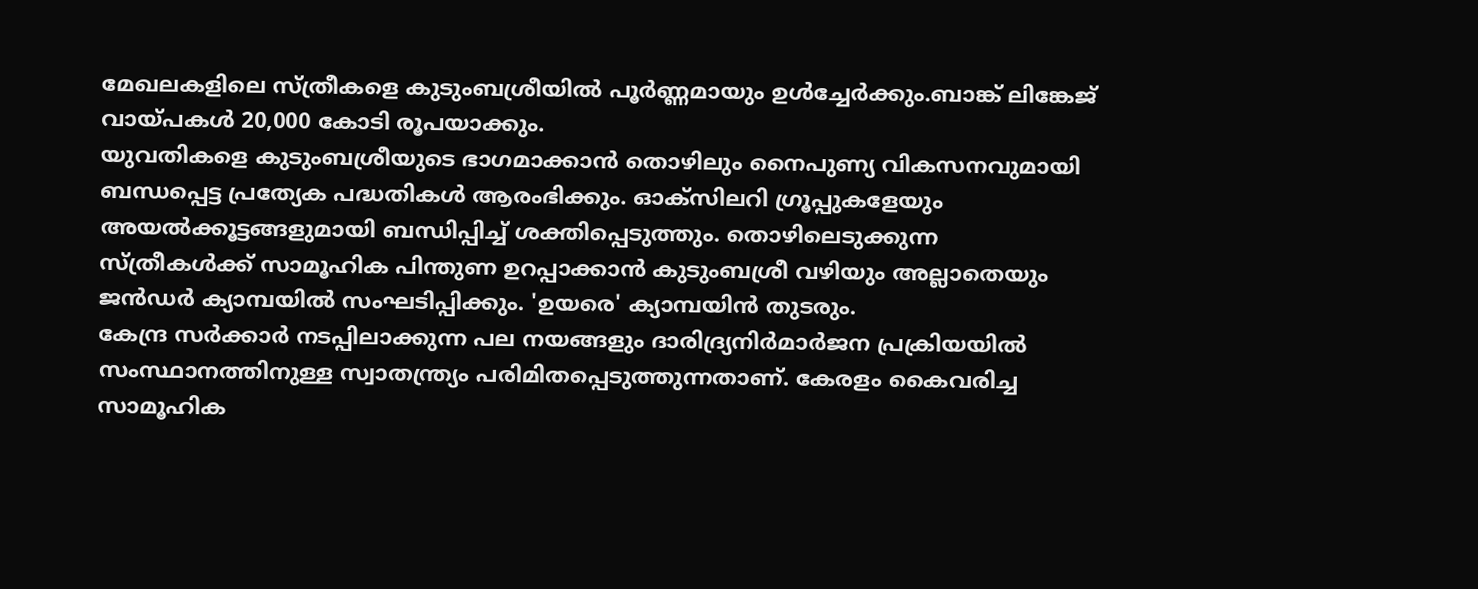മേഖലകളിലെ സ്ത്രീകളെ കുടുംബശ്രീയിൽ പൂർണ്ണമായും ഉൾച്ചേർക്കും.ബാങ്ക് ലിങ്കേജ് വായ്പകൾ 20,000 കോടി രൂപയാക്കും.
യുവതികളെ കുടുംബശ്രീയുടെ ഭാഗമാക്കാൻ തൊഴിലും നൈപുണ്യ വികസനവുമായി ബന്ധപ്പെട്ട പ്രത്യേക പദ്ധതികൾ ആരംഭിക്കും. ഓക്സിലറി ഗ്രൂപ്പുകളേയും അയൽക്കൂട്ടങ്ങളുമായി ബന്ധിപ്പിച്ച് ശക്തിപ്പെടുത്തും. തൊഴിലെടുക്കുന്ന സ്ത്രീകൾക്ക് സാമൂഹിക പിന്തുണ ഉറപ്പാക്കാൻ കുടുംബശ്രീ വഴിയും അല്ലാതെയും ജൻഡർ ക്യാമ്പയിൽ സംഘടിപ്പിക്കും. 'ഉയരെ' ക്യാമ്പയിൻ തുടരും.
കേന്ദ്ര സർക്കാർ നടപ്പിലാക്കുന്ന പല നയങ്ങളും ദാരിദ്ര്യനിർമാർജന പ്രക്രിയയിൽ സംസ്ഥാനത്തിനുള്ള സ്വാതന്ത്ര്യം പരിമിതപ്പെടുത്തുന്നതാണ്. കേരളം കൈവരിച്ച സാമൂഹിക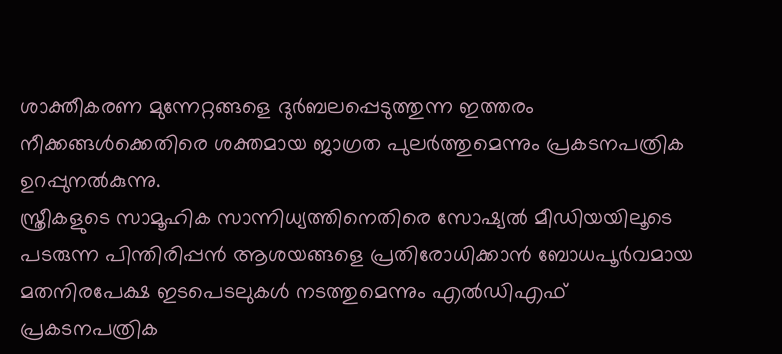ശാക്തീകരണ മുന്നേറ്റങ്ങളെ ദുർബലപ്പെടുത്തുന്ന ഇത്തരം നീക്കങ്ങൾക്കെതിരെ ശക്തമായ ജാഗ്രത പുലർത്തുമെന്നും പ്രകടനപത്രിക ഉറപ്പുനൽകുന്നു.
സ്ത്രീകളുടെ സാമൂഹിക സാന്നിധ്യത്തിനെതിരെ സോഷ്യൽ മീഡിയയിലൂടെ പടരുന്ന പിന്തിരിപ്പൻ ആശയങ്ങളെ പ്രതിരോധിക്കാൻ ബോധപൂർവമായ മതനിരപേക്ഷ ഇടപെടലുകൾ നടത്തുമെന്നും എൽഡിഎഫ് പ്രകടനപത്രിക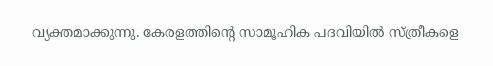വ്യക്തമാക്കുന്നു. കേരളത്തിന്റെ സാമൂഹിക പദവിയിൽ സ്ത്രീകളെ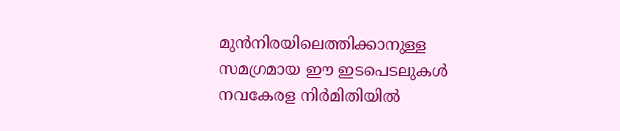മുൻനിരയിലെത്തിക്കാനുള്ള സമഗ്രമായ ഈ ഇടപെടലുകൾ നവകേരള നിർമിതിയിൽ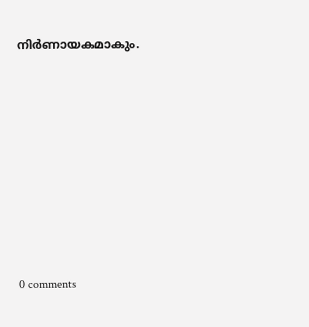നിർണായകമാകും.










0 comments